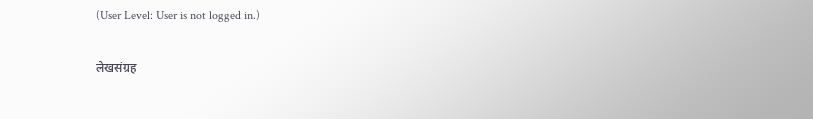(User Level: User is not logged in.)

लेखसंग्रह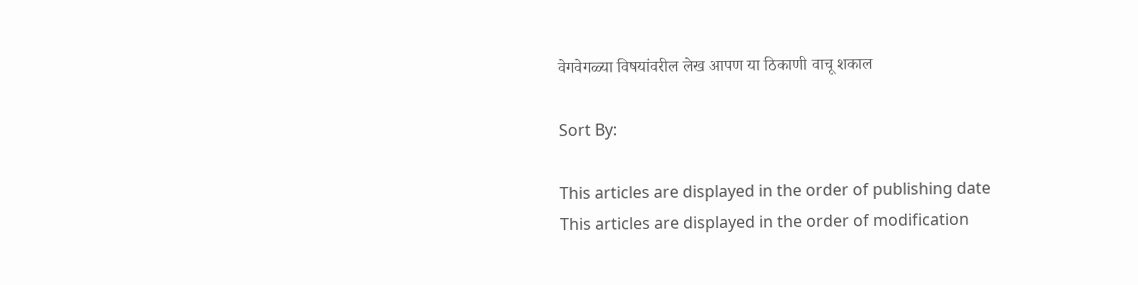वेगवेगळ्या विषयांवरील लेख आपण या ठिकाणी वाचू शकाल

Sort By:

This articles are displayed in the order of publishing date
This articles are displayed in the order of modification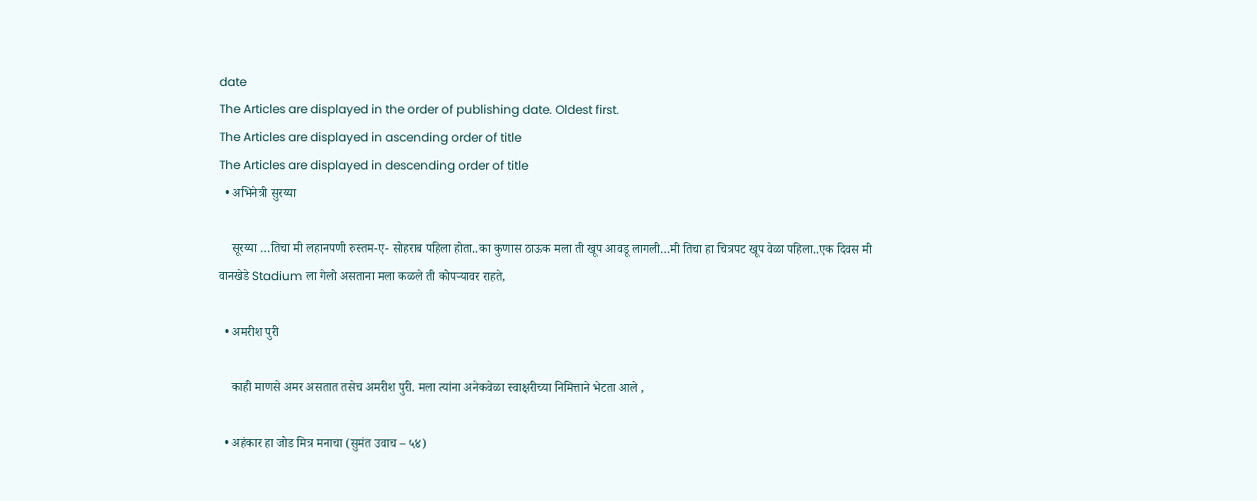date
The Articles are displayed in the order of publishing date. Oldest first.
The Articles are displayed in ascending order of title
The Articles are displayed in descending order of title
  • अभिनेत्री सुरय्या

    सूरय्या …तिचा मी लहानपणी रुस्तम-ए- सोहराब पहिला होता..का कुणास ठाऊक मला ती खूप आवडू लागली…मी तिचा हा चित्रपट खूप वेळा पहिला..एक दिवस मी वानखेडे Stadium ला गेलो असताना मला कळले ती कोपऱ्यावर राहते,

  • अमरीश पुरी

    काही माणसे अमर असतात तसेच अमरीश पुरी. मला त्यांना अनेकवेळा स्वाक्षरीच्या निमित्ताने भेटता आले ,

  • अहंकार हा जोड मित्र मनाचा (सुमंत उवाच – ५४)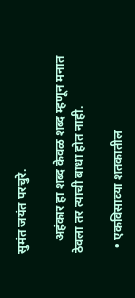सुमंत जयंत परचुरे.

    अहंकार हा शब्द केवळ शब्द म्हणून मनात ठेवला तर त्याची बाधा होत नाही.

  • एकविसाव्‍या शतकातील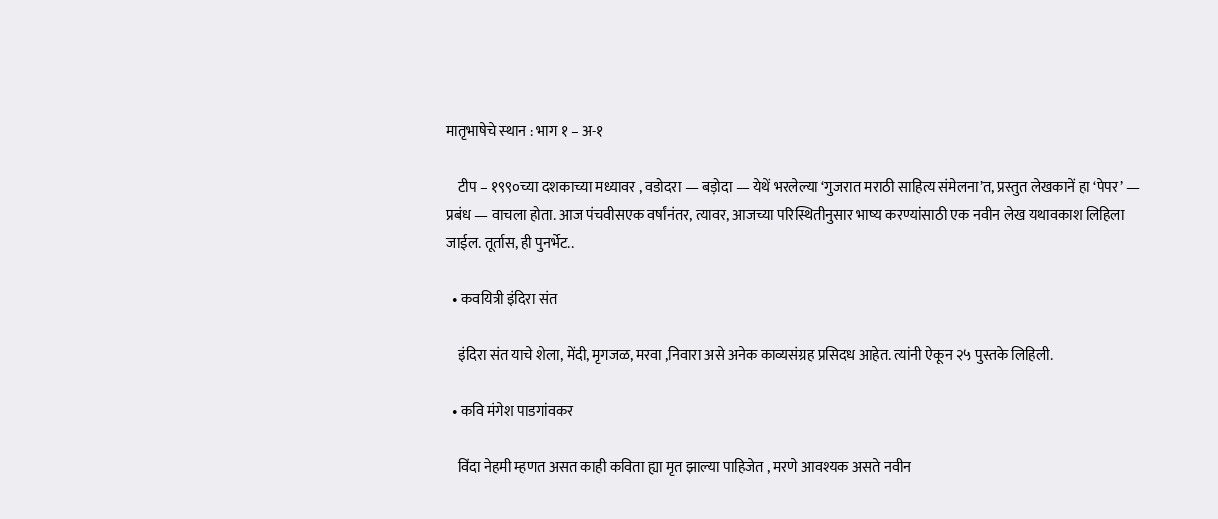मातृभाषेचे स्‍थान : भाग १ – अ-१

    टीप – १९९०च्या दशकाच्या मध्यावर , वडोदरा — बड़ोदा — येथें भरलेल्या ‘गुजरात मराठी साहित्य संमेलना’त, प्रस्तुत लेखकानें हा ‘पेपर’ — प्रबंध — वाचला होता. आज पंचवीसएक वर्षांनंतर, त्यावर, आजच्या परिस्थितीनुसार भाष्य करण्यांसाठी एक नवीन लेख यथावकाश लिहिला जाईल. तूर्तास, ही पुनर्भेट..

  • कवयित्री इंदिरा संत

    इंदिरा संत याचे शेला, मेंदी, मृगजळ, मरवा ,निवारा असे अनेक काव्यसंग्रह प्रसिदध आहेत. त्यांनी ऐकून २५ पुस्तके लिहिली.

  • कवि मंगेश पाडगांवकर

    विंदा नेहमी म्हणत असत काही कविता ह्या मृत झाल्या पाहिजेत , मरणे आवश्यक असते नवीन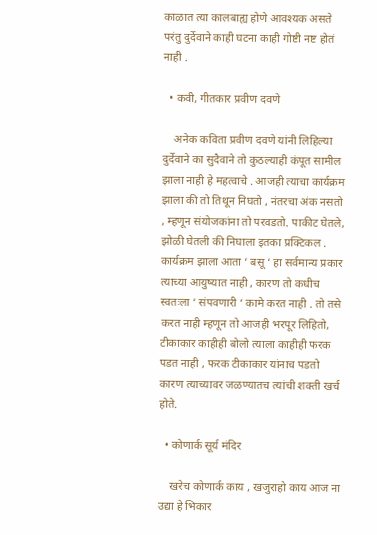काळात त्या कालबाह्य होणे आवश्यक असते परंतु दुर्देवाने काही घटना काही गोष्टी नष्ट होतं नाही .

  • कवी, गीतकार प्रवीण दवणे

    अनेक कविता प्रवीण दवणे यांनी लिहिल्या दुर्देवाने का सुदैवाने तो कुठल्याही कंपूत सामील झाला नाही हे महत्वाचे . आजही त्याचा कार्यक्रम झाला की तो तिथून निघतो , नंतरचा अंक नसतो , म्हणून संयोजकांना तो परवडतो. पाकीट घेतले, झोळी घेतली की निघाला इतका प्रक्टिकल . कार्यक्रम झाला आता ‘ बसू ‘ हा सर्वमान्य प्रकार त्याच्या आयुष्यात नाही , कारण तो कधीच स्वतःला ‘ संपवणारी ‘ कामे करत नाही . तो तसे करत नाही म्हणून तो आजही भरपूर लिहितो, टीकाकार काहीही बोलो त्याला काहीही फरक पडत नाही , फरक टीकाकार यांनाच पडतो कारण त्याच्यावर जळण्यातच त्यांची शक्ती खर्च होते.

  • कोणार्क सूर्य मंदिर

    खरेच कोणार्क काय , खजुराहो काय आज ना उद्या हे भिकार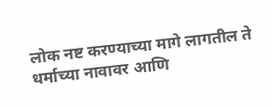लोक नष्ट करण्याच्या मागे लागतील ते धर्माच्या नावावर आणि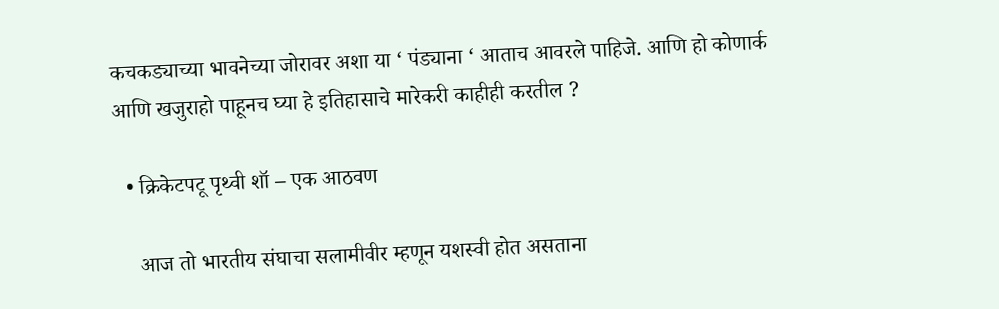कचकड्याच्या भावनेच्या जोरावर अशा या ‘ पंड्याना ‘ आताच आवरले पाहिजे. आणि हो कोणार्क आणि खजुराहो पाहूनच घ्या हे इतिहासाचे मारेकरी काहीही करतील ?

  • क्रिकेटपटू पृथ्वी शॉ – एक आठवण

    आज तो भारतीय संघाचा सलामीवीर म्हणून यशस्वी होत असताना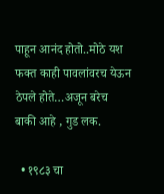पाहून आनंद होतो..मोठे यश फक्त काही पावलांवरच येऊन ठेपले होते…अजून बरेच बाकी आहे , गुड लक.

  • १९८३ चा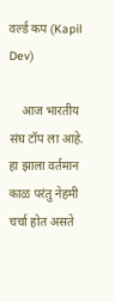वर्ल्ड कप (Kapil Dev)

    आज भारतीय संघ टॉप ला आहे. हा झाला वर्तमान काळ परंतु नेहमी चर्चा होत असते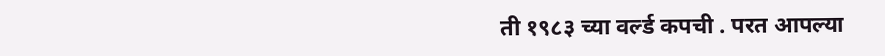ती १९८३ च्या वर्ल्ड कपची . परत आपल्या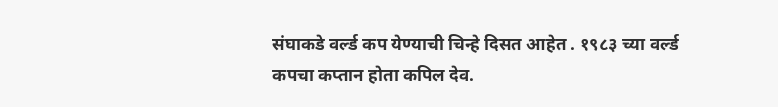संघाकडे वर्ल्ड कप येण्याची चिन्हे दिसत आहेत . १९८३ च्या वर्ल्ड कपचा कप्तान होता कपिल देव.